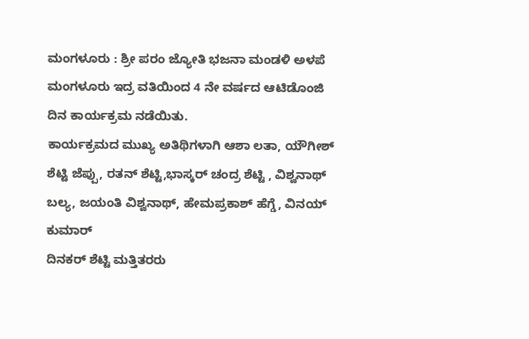ಮಂಗಳೂರು : ಶ್ರೀ ಪರಂ ಜ್ಯೋತಿ ಭಜನಾ ಮಂಡಳಿ ಅಳಪೆ ಮಂಗಳೂರು ಇದ್ರ ವತಿಯಿಂದ 4 ನೇ ವರ್ಷದ ಆಟಿಡೊಂಜಿ ದಿನ ಕಾರ್ಯಕ್ರಮ ನಡೆಯಿತು.
ಕಾರ್ಯಕ್ರಮದ ಮುಖ್ಯ ಅತಿಥಿಗಳಾಗಿ ಆಶಾ ಲತಾ, ಯೌಗೀಶ್ ಶೆಟ್ಟಿ ಜೆಪ್ಪು, ರತನ್ ಶೆಟ್ಟಿ,ಭಾಸ್ಕರ್ ಚಂದ್ರ ಶೆಟ್ಟಿ , ವಿಶ್ವನಾಥ್ ಬಲ್ಯ, ಜಯಂತಿ ವಿಶ್ವನಾಥ್, ಹೇಮಪ್ರಕಾಶ್ ಹೆಗ್ಡೆ, ವಿನಯ್ ಕುಮಾರ್
ದಿನಕರ್ ಶೆಟ್ಟಿ ಮತ್ತಿತರರು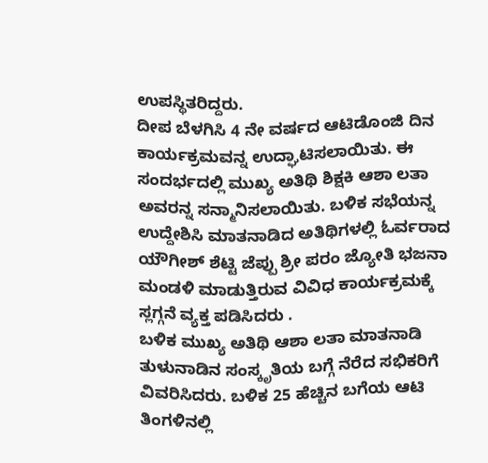ಉಪಸ್ಥಿತರಿದ್ದರು.
ದೀಪ ಬೆಳಗಿಸಿ 4 ನೇ ವರ್ಷದ ಆಟಿಡೊಂಜಿ ದಿನ ಕಾರ್ಯಕ್ರಮವನ್ನ ಉದ್ಘಾಟಿಸಲಾಯಿತು. ಈ ಸಂದರ್ಭದಲ್ಲಿ ಮುಖ್ಯ ಅತಿಥಿ ಶಿಕ್ಷಕಿ ಆಶಾ ಲತಾ ಅವರನ್ನ ಸನ್ಮಾನಿಸಲಾಯಿತು. ಬಳಿಕ ಸಭೆಯನ್ನ ಉದ್ದೇಶಿಸಿ ಮಾತನಾಡಿದ ಅತಿಥಿಗಳಲ್ಲಿ ಓರ್ವರಾದ ಯೌಗೀಶ್ ಶೆಟ್ಟಿ ಜೆಪ್ಪು ಶ್ರೀ ಪರಂ ಜ್ಯೋತಿ ಭಜನಾ ಮಂಡಳಿ ಮಾಡುತ್ತಿರುವ ವಿವಿಧ ಕಾರ್ಯಕ್ರಮಕ್ಕೆ ಸ್ಲಗ್ಗನೆ ವ್ಯಕ್ತ ಪಡಿಸಿದರು .
ಬಳಿಕ ಮುಖ್ಯ ಅತಿಥಿ ಆಶಾ ಲತಾ ಮಾತನಾಡಿ ತುಳುನಾಡಿನ ಸಂಸ್ಕೃತಿಯ ಬಗ್ಗೆ ನೆರೆದ ಸಭಿಕರಿಗೆ ವಿವರಿಸಿದರು. ಬಳಿಕ 25 ಹೆಚ್ಚಿನ ಬಗೆಯ ಆಟಿ ತಿಂಗಳಿನಲ್ಲಿ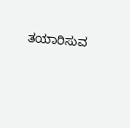ತಯಾರಿಸುವ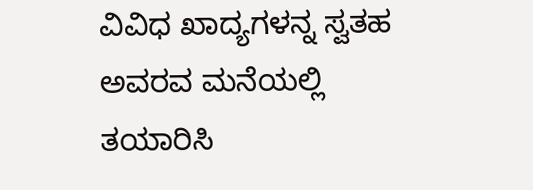ವಿವಿಧ ಖಾದ್ಯಗಳನ್ನ ಸ್ವತಹ ಅವರವ ಮನೆಯಲ್ಲಿ ತಯಾರಿಸಿ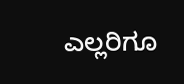ಎಲ್ಲರಿಗೂ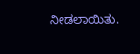ನೀಡಲಾಯಿತು.